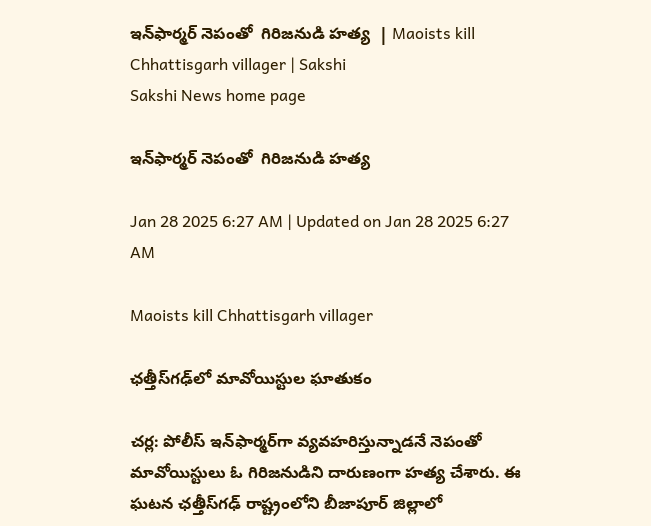ఇన్‌ఫార్మర్‌ నెపంతో  గిరిజనుడి హత్య  | Maoists kill Chhattisgarh villager | Sakshi
Sakshi News home page

ఇన్‌ఫార్మర్‌ నెపంతో  గిరిజనుడి హత్య

Jan 28 2025 6:27 AM | Updated on Jan 28 2025 6:27 AM

Maoists kill Chhattisgarh villager

ఛత్తీస్‌గఢ్‌లో మావోయిస్టుల ఘాతుకం

చర్ల: పోలీస్‌ ఇన్‌ఫార్మర్‌గా వ్యవహరిస్తున్నాడనే నెపంతో మావోయిస్టులు ఓ గిరిజనుడిని దారుణంగా హత్య చేశారు. ఈ ఘటన ఛత్తీస్‌గఢ్‌ రాష్ట్రంలోని బీజాపూర్‌ జిల్లాలో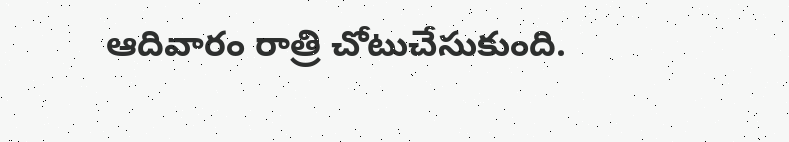ఆదివారం రాత్రి చోటుచేసుకుంది.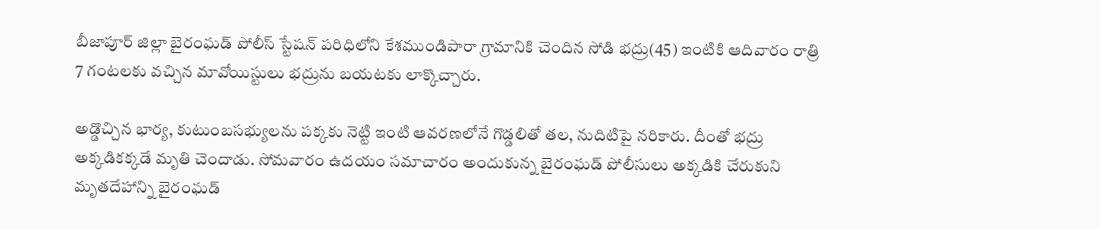బీజాపూర్‌ జిల్లా బైరంఘడ్‌ పోలీస్‌ స్టేషన్‌ పరిధిలోని కేశముండిపారా గ్రామానికి చెందిన సోడి భద్రు(45) ఇంటికి ఆదివారం రాత్రి 7 గంటలకు వచ్చిన మావోయిస్టులు భద్రును బయటకు లాక్కొచ్చారు.

అడ్డొచ్చిన భార్య, కుటుంబసభ్యులను పక్కకు నెట్టి ఇంటి ఆవరణలోనే గొడ్డలితో తల, నుదిటిపై నరికారు. దీంతో భద్రు అక్కడికక్కడే మృతి చెందాడు. సోమవారం ఉదయం సమాచారం అందుకున్న బైరంఘడ్‌ పోలీసులు అక్కడికి చేరుకుని మృతదేహాన్ని బైరంఘడ్‌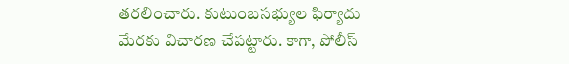తరలించారు. కుటుంబసభ్యుల ఫిర్యాదు మేరకు విచారణ చేపట్టారు. కాగా, పోలీస్‌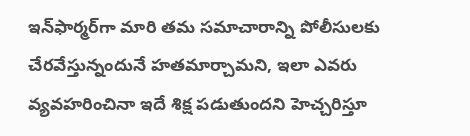ఇన్‌ఫార్మర్‌గా మారి తమ సమాచారాన్ని పోలీసులకు చేరవేస్తున్నందునే హతమార్చామని, ఇలా ఎవరు వ్యవహరించినా ఇదే శిక్ష పడుతుందని హెచ్చరిస్తూ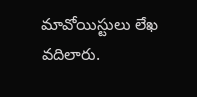మావోయిస్టులు లేఖ వదిలారు.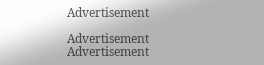Advertisement

Advertisement
Advertisement